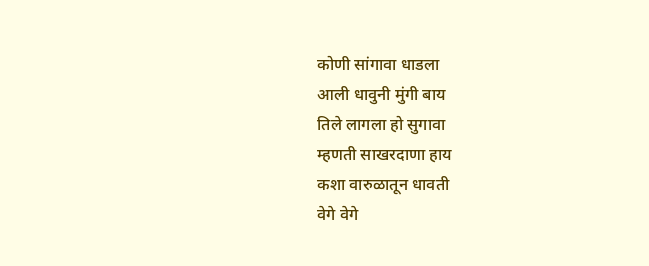कोणी सांगावा धाडला
आली धावुनी मुंगी बाय
तिले लागला हो सुगावा
म्हणती साखरदाणा हाय
कशा वारुळातून धावती
वेगे वेगे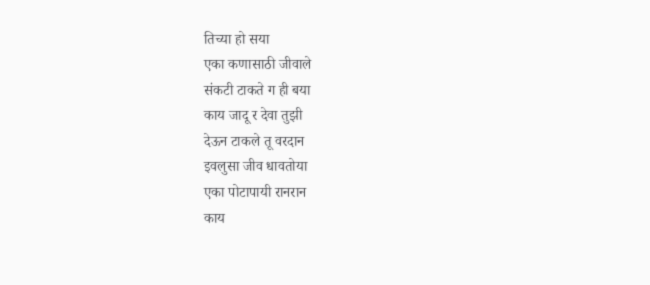तिच्या हो सया
एका कणासाठी जीवाले
संकटी टाकते ग ही बया
काय जादू र देवा तुझी
देऊन टाकले तू वरदान
इवलुसा जीव धावतोया
एका पोटापायी रानरान
काय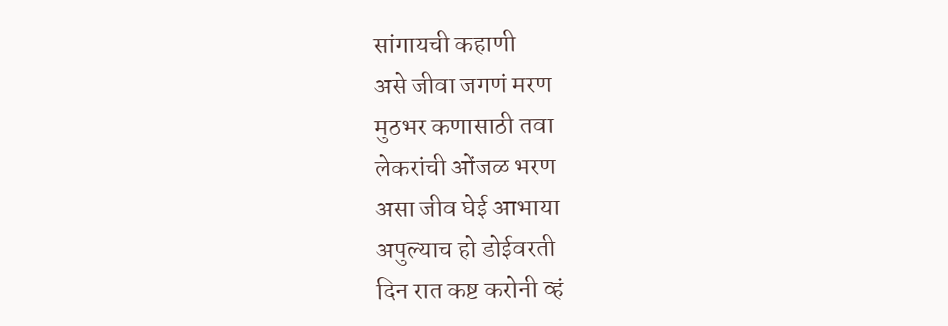सांगायची कहाणी
असे जीवा जगणं मरण
मुठभर कणासाठी तवा
लेकरांची ओंजळ भरण
असा जीव घेई आभाया
अपुल्याच हो डोईवरती
दिन रात कष्ट करोनी व्हं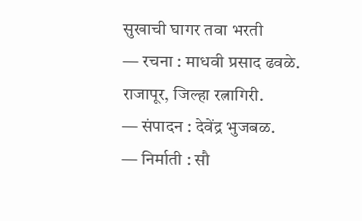सुखाची घागर तवा भरती
— रचना : माधवी प्रसाद ढवळे. राजापूर, जिल्हा रत्नागिरी.
— संपादन : देवेंद्र भुजबळ.
— निर्माती : सौ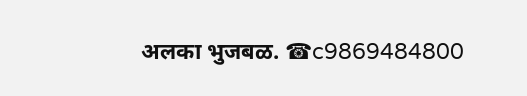अलका भुजबळ. ☎c9869484800